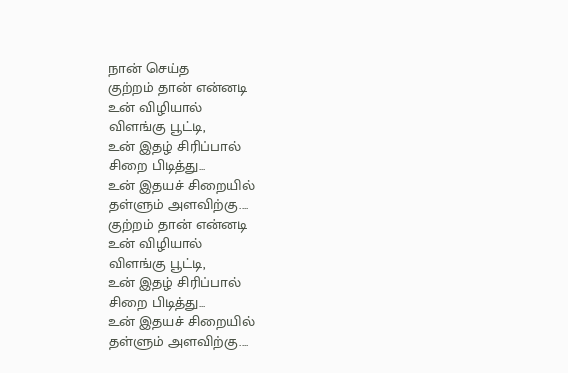நான் செய்த
குற்றம் தான் என்னடி
உன் விழியால்
விளங்கு பூட்டி,
உன் இதழ் சிரிப்பால்
சிறை பிடித்து...
உன் இதயச் சிறையில்
தள்ளும் அளவிற்கு....
குற்றம் தான் என்னடி
உன் விழியால்
விளங்கு பூட்டி,
உன் இதழ் சிரிப்பால்
சிறை பிடித்து...
உன் இதயச் சிறையில்
தள்ளும் அளவிற்கு....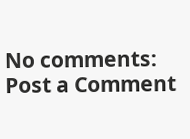No comments:
Post a Comment